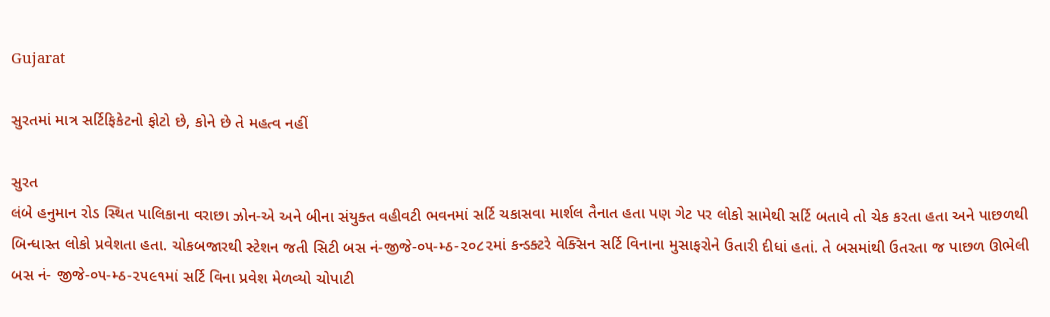Gujarat

સુરતમાં માત્ર સર્ટિફિકેટનો ફોટો છે, કોને છે તે મહત્વ નહીં

સુરત
લંબે હનુમાન રોડ સ્થિત પાલિકાના વરાછા ઝોન-એ અને બીના સંયુક્ત વહીવટી ભવનમાં સર્ટિ ચકાસવા માર્શલ તૈનાત હતા પણ ગેટ પર લોકો સામેથી સર્ટિ બતાવે તો ચેક કરતા હતા અને પાછળથી બિન્ધાસ્ત લોકો પ્રવેશતા હતા. ચોકબજારથી સ્ટેશન જતી સિટી બસ નં-જીજે-૦૫-મ્ઠ-૨૦૮૨માં કન્ડક્ટરે વેક્સિન સર્ટિ વિનાના મુસાફરોને ઉતારી દીધાં હતાં. તે બસમાંથી ઉતરતા જ પાછળ ઊભેલી બસ નં- જીજે-૦૫-મ્ઠ-૨૫૯૧માં સર્ટિ વિના પ્રવેશ મેળવ્યો ચોપાટી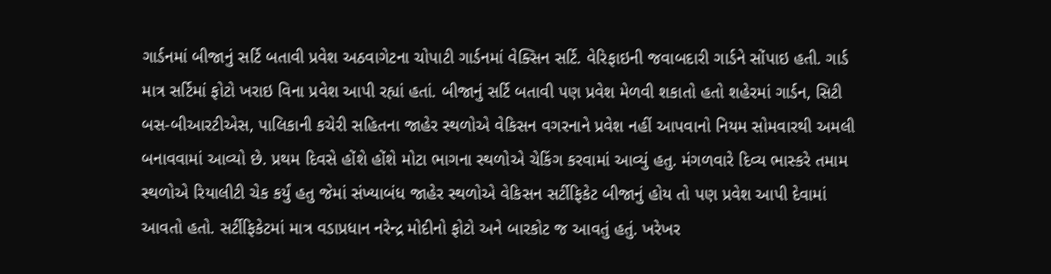ગાર્ડનમાં બીજાનું સર્ટિ બતાવી પ્રવેશ અઠવાગેટના ચોપાટી ગાર્ડનમાં વેક્સિન સર્ટિ. વેરિફાઇની જવાબદારી ગાર્ડને સોંપાઇ હતી. ગાર્ડ માત્ર સર્ટિમાં ફોટો ખરાઇ વિના પ્રવેશ આપી રહ્યાં હતાં. બીજાનું સર્ટિ બતાવી પણ પ્રવેશ મેળવી શકાતો હતો શહેરમાં ગાર્ડન, સિટી બસ-બીઆરટીએસ, પાલિકાની કચેરી સહિતના જાહેર સ્થળોએ વેકિસન વગરનાને પ્રવેશ નહીં આપવાનો નિયમ સોમવારથી અમલી બનાવવામાં આવ્યો છે. પ્રથમ દિવસે હોંશે હોંશે મોટા ભાગના સ્થળોએ ચેકિંગ કરવામાં આવ્યું હતુ. મંગળવારે દિવ્ય ભાસ્કરે તમામ સ્થળોએ રિયાલીટી ચેક કર્યું હતુ જેમાં સંખ્યાબંધ જાહેર સ્થળોએ વેકિસન સર્ટીફિકેટ બીજાનું હોય તો પણ પ્રવેશ આપી દેવામાં આવતો હતો. સર્ટીફિકેટમાં માત્ર વડાપ્રધાન નરેન્દ્ર મોદીનો ફોટો અને બારકોટ જ આવતું હતું. ખરેખર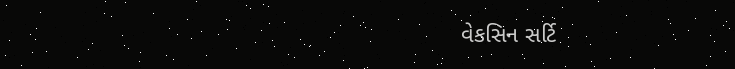વેકસિન સર્ટિ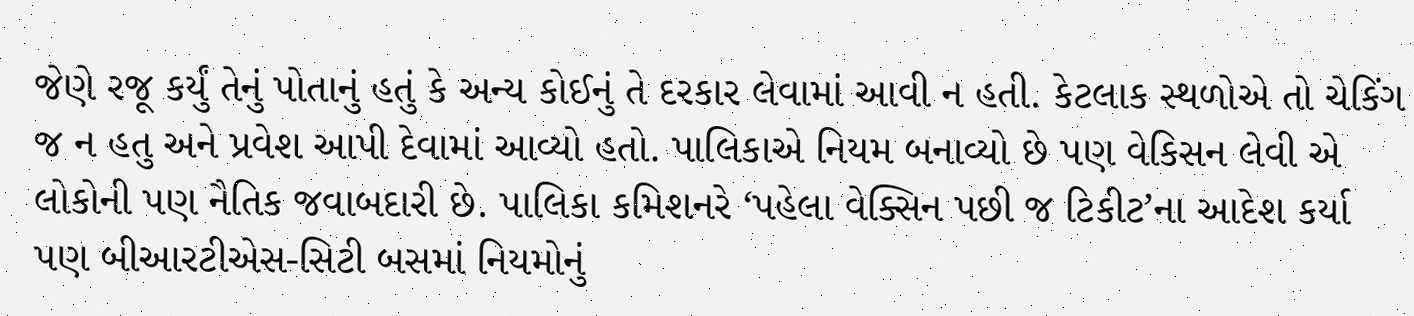જેણે રજૂ કર્યું તેનું પોતાનું હતું કે અન્ય કોઈનું તે દરકાર લેવામાં આવી ન હતી. કેટલાક સ્થળોએ તો ચેકિંગ જ ન હતુ અને પ્રવેશ આપી દેવામાં આવ્યો હતો. પાલિકાએ નિયમ બનાવ્યો છે પણ વેકિસન લેવી એ લોકોની પણ નૈતિક જવાબદારી છે. પાલિકા કમિશનરે ‘પહેલા વેક્સિન પછી જ ટિકીટ’ના આદેશ કર્યા પણ બીઆરટીએસ-સિટી બસમાં નિયમોનું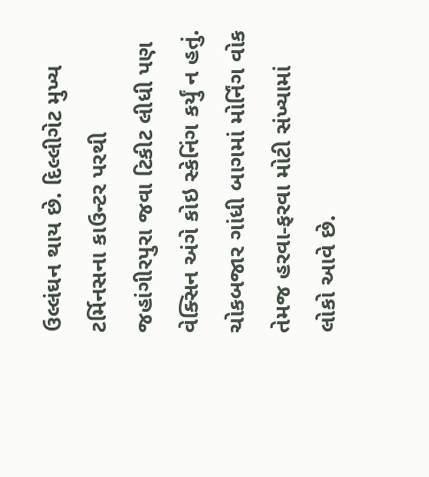ઉલ્લંઘન થાય છે. દિલ્લીગેટ મુખ્ય ટર્મિનસના કાઉન્ટર પરથી જહાંગીરપુરા જવા ટિકીટ લીધી પણ વેક્સિન અંગે કોઇ સ્કેનિંગ કર્યું ન હતું. ચોકબજાર ગાંધી બાગમાં મોર્નિંગ વોક તેમજ હરવા-ફરવા મોટી સંખ્યામાં લોકો આવે છે.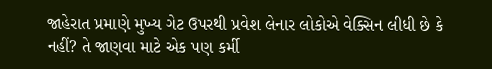જાહેરાત પ્રમાણે મુખ્ય ગેટ ઉપરથી પ્રવેશ લેનાર લોકોએ વેક્સિન લીધી છે કે નહીં? તે જાણવા માટે એક પણ કર્મી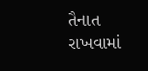તૈનાત રાખવામાં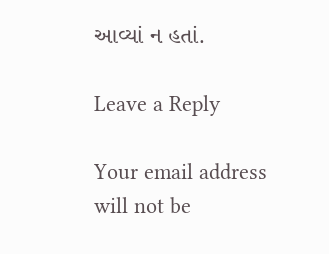આવ્યાં ન હતાં.

Leave a Reply

Your email address will not be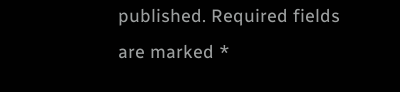published. Required fields are marked *